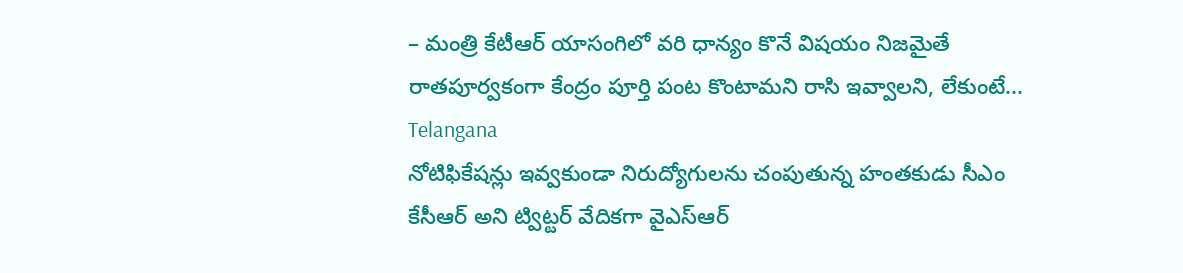– మంత్రి కేటీఆర్ యాసంగిలో వరి ధాన్యం కొనే విషయం నిజమైతే రాతపూర్వకంగా కేంద్రం పూర్తి పంట కొంటామని రాసి ఇవ్వాలని, లేకుంటే...
Telangana
నోటిఫికేషన్లు ఇవ్వకుండా నిరుద్యోగులను చంపుతున్న హంతకుడు సీఎం కేసీఆర్ అని ట్విట్టర్ వేదికగా వైఎస్ఆర్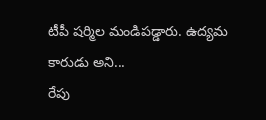టీపీ షర్మిల మండిపడ్డారు. ఉద్యమ కారుడు అని...
రేపు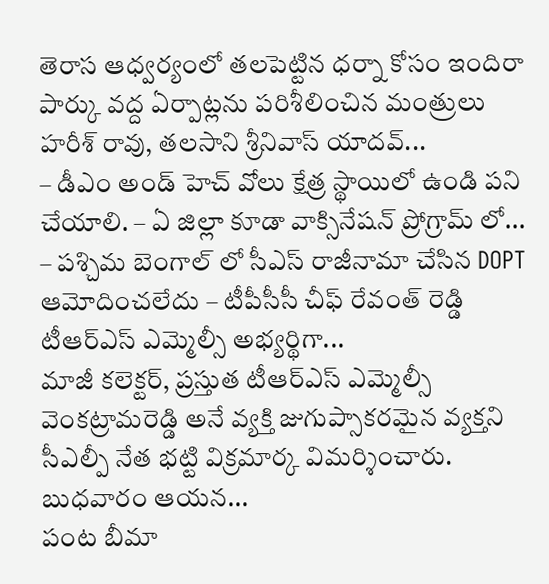తెరాస ఆధ్వర్యంలో తలపెట్టిన ధర్నా కోసం ఇందిరా పార్కు వద్ద ఏర్పాట్లను పరిశీలించిన మంత్రులు హరీశ్ రావు, తలసాని శ్రీనివాస్ యాదవ్...
– డీఎం అండ్ హెచ్ వోలు క్షేత్ర స్థాయిలో ఉండి పని చేయాలి. – ఏ జిల్లా కూడా వాక్సినేషన్ ప్రోగ్రామ్ లో...
– పశ్చిమ బెంగాల్ లో సీఎస్ రాజీనామా చేసిన DOPT ఆమోదించలేదు – టీపీసీసీ చీఫ్ రేవంత్ రెడ్డి టీఆర్ఎస్ ఎమ్మెల్సీ అభ్యర్థిగా...
మాజీ కలెక్టర్, ప్రస్తుత టీఆర్ఎస్ ఎమ్మెల్సీ వెంకట్రామరెడ్డి అనే వ్యక్తి జుగుప్సాకరమైన వ్యక్తని సీఎల్పీ నేత భట్టి విక్రమార్క విమర్శించారు. బుధవారం ఆయన...
పంట బీమా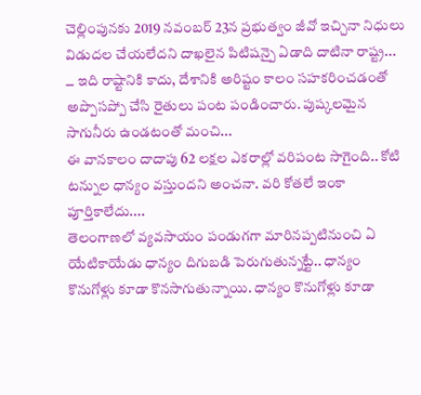చెల్లింపునకు 2019 నవంబర్ 23న ప్రభుత్వం జీవో ఇచ్చినా నిధులు విడుదల చేయలేదని దాఖలైన పిటిషన్పై ఏడాది దాటినా రాష్ట్ర...
౼ ఇది రాష్టానికి కాదు, దేశానికి అరిష్టం కాలం సహకరించడంతో అప్పొసప్పో చేసి రైతులు పంట పండించారు. పుష్కలమైన సాగునీరు ఉండటంతో మంచి...
ఈ వానకాలం దాదాపు 62 లక్షల ఎకరాల్లో వరిపంట సాగైంది.. కోటి టన్నుల ధాన్యం వస్తుందని అంచనా. వరి కోతలే ఇంకా పూర్తికాలేదు....
తెలంగాణలో వ్యవసాయం పండుగగా మారినప్పటినుంచి ఏ యేటికాయేడు ధాన్యం దిగుబడి పెరుగుతున్నట్టే.. ధాన్యం కొనుగోళ్లు కూడా కొనసాగుతున్నాయి. ధాన్యం కొనుగోళ్లు కూడా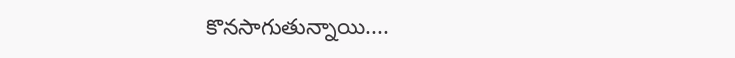కొనసాగుతున్నాయి....